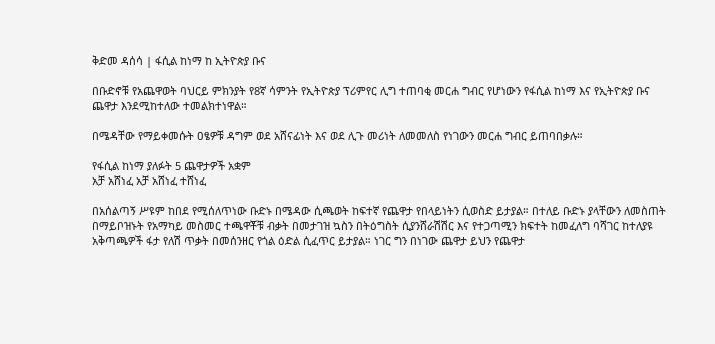ቅድመ ዳሰሳ | ፋሲል ከነማ ከ ኢትዮጵያ ቡና

በቡድኖቹ የአጨዋወት ባህርይ ምክንያት የ8ኛ ሳምንት የኢትዮጵያ ፕሪምየር ሊግ ተጠባቂ መርሐ ግብር የሆነውን የፋሲል ከነማ እና የኢትዮጵያ ቡና ጨዋታ እንደሚከተለው ተመልክተነዋል።

በሜዳቸው የማይቀመሱት ዐፄዎቹ ዳግም ወደ አሸናፊነት እና ወደ ሊጉ መሪነት ለመመለስ የነገውን መርሐ ግብር ይጠባበቃሉ።

የፋሲል ከነማ ያለፉት 5 ጨዋታዎች አቋም
አቻ አሸነፈ አቻ አሸነፈ ተሸነፈ

በአሰልጣኝ ሥዩም ከበደ የሚሰለጥነው ቡድኑ በሜዳው ሲጫወት ከፍተኛ የጨዋታ የበላይነትን ሲወስድ ይታያል። በተለይ ቡድኑ ያላቸውን ለመስጠት በማይቦዝኑት የአማካይ መስመር ተጫዋቾቹ ብቃት በመታገዝ ኳስን በትዕግስት ሲያንሸራሽሽር እና የተጋጣሚን ክፍተት ከመፈለግ ባሻገር ከተለያዩ አቅጣጫዎች ፋታ የለሽ ጥቃት በመሰንዘር የጎል ዕድል ሲፈጥር ይታያል። ነገር ግን በነገው ጨዋታ ይህን የጨዋታ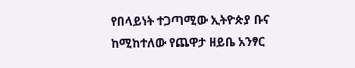የበላይነት ተጋጣሚው ኢትዮጵያ ቡና ከሚከተለው የጨዋታ ዘይቤ አንፃር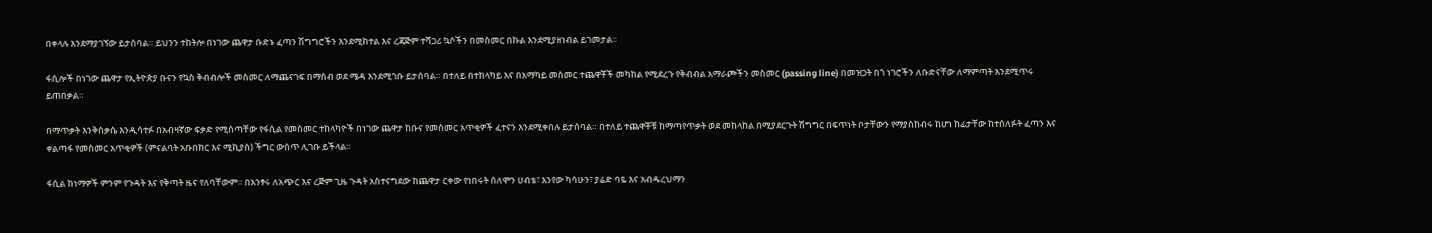በቀላሉ እንደማያገኘው ይታሰባል። ይህንን ተከትሎ በነገው ጨዋታ ቡድኑ ፈጣን ሽግግሮችን እንደሚከተል እና ረጃጅም ተሻጋሪ ኳሶችን በመስመር በኩል እንደሚያዘነብል ይገመታል።

ፋሲሎች በነገው ጨዋታ የኢትዮጵያ ቡናን የኳስ ቅብብሎች መስመር ለማጨናገፍ በማሰብ ወደ ሜዳ እንደሚገቡ ይታሰባል። በተለይ በተከላካይ እና በአማካይ መስመር ተጨዋቾች መካከል የሚደረጉ የቅብብል አማራጮችን መስመር (passing line) በመዝጋት በጎ ነገሮችን ለቡድናቸው ለማምጣት እንደሚጥሩ ይጠበቃል።

በማጥቃት እንቅስቃሴ እንዲሳተፉ በአብዛኛው ፍቃድ የሚሰጣቸው የፋሲል የመስመር ተከላካዮች በነገው ጨዋታ ከቡና የመስመር አጥቂዎች ፈተናን እንደሚቀበሉ ይታሰባል። በተለይ ተጨዋቾቹ ከማጣየጥቃት ወደ መከላከል በሚያደርጉት ሽግግር በፍጥነት ቦታቸውን የማያስከብሩ ከሆነ ከፊታቸው ከተሰለፉት ፈጣን እና ቀልጣፋ የመስመር አጥቂዎች (ምናልባት አቡበከር እና ሚኪያስ) ችግር ውስጥ ሊገቡ ይችላል።

ፋሲል ከነማዎች ምንም የጉዳት እና የቅጣት ዜና የለባቸውም። በአንፃሩ ለአጭር እና ረጅም ጊዜ ጉዳት አስተናግደው ከጨዋታ ርቀው የነበሩት ሰለሞን ሀብቴ፣ እንየው ካሳሁን፣ ያሬድ ባዬ እና አብዱረህማን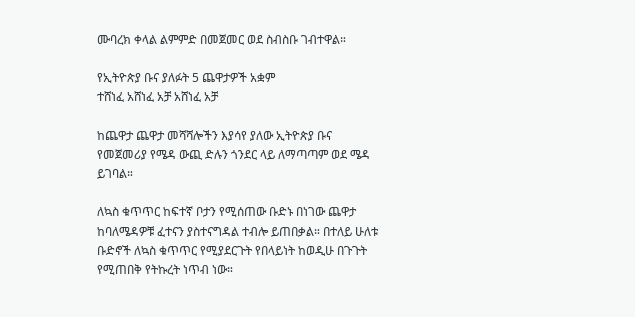ሙባረክ ቀላል ልምምድ በመጀመር ወደ ስብስቡ ገብተዋል።

የኢትዮጵያ ቡና ያለፉት 5 ጨዋታዎች አቋም
ተሸነፈ አሸነፈ አቻ አሸነፈ አቻ

ከጨዋታ ጨዋታ መሻሻሎችን እያሳየ ያለው ኢትዮጵያ ቡና የመጀመሪያ የሜዳ ውጪ ድሉን ጎንደር ላይ ለማጣጣም ወደ ሜዳ ይገባል።

ለኳስ ቁጥጥር ከፍተኛ ቦታን የሚሰጠው ቡድኑ በነገው ጨዋታ ከባለሜዳዎቹ ፈተናን ያስተናግዳል ተብሎ ይጠበቃል። በተለይ ሁለቱ ቡድኖች ለኳስ ቁጥጥር የሚያደርጉት የበላይነት ከወዲሁ በጉጉት የሚጠበቅ የትኩረት ነጥብ ነው።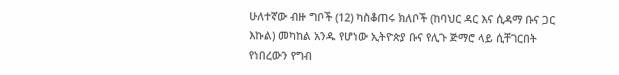ሁለተኛው ብዙ ግቦች (12) ካስቆጠሩ ክለቦች (ከባህር ዳር እና ሲዳማ ቡና ጋር እኩል) መካከል አንዱ የሆነው ኢትዮጵያ ቡና የሊጉ ጅማሮ ላይ ሲቸገርበት የነበረውን የግብ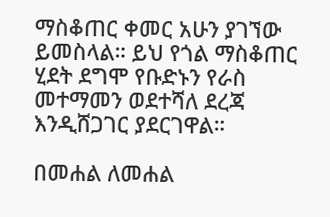ማስቆጠር ቀመር አሁን ያገኘው ይመስላል። ይህ የጎል ማስቆጠር ሂደት ደግሞ የቡድኑን የራስ መተማመን ወደተሻለ ደረጃ እንዲሸጋገር ያደርገዋል።

በመሐል ለመሐል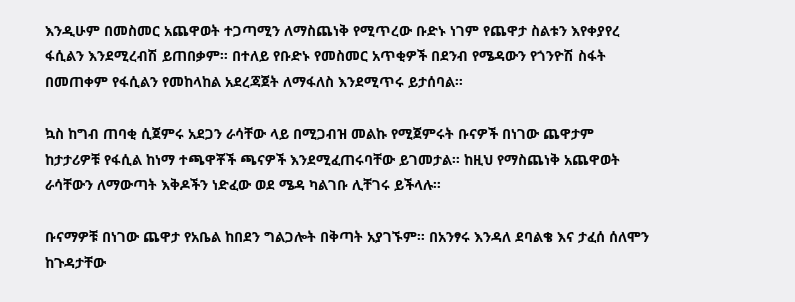እንዲሁም በመስመር አጨዋወት ተጋጣሚን ለማስጨነቅ የሚጥረው ቡድኑ ነገም የጨዋታ ስልቱን እየቀያየረ ፋሲልን እንደሚረብሽ ይጠበቃም። በተለይ የቡድኑ የመስመር አጥቂዎች በደንብ የሜዳውን የጎንዮሽ ስፋት በመጠቀም የፋሲልን የመከላከል አደረጃጀት ለማፋለስ እንደሚጥሩ ይታሰባል።

ኳስ ከግብ ጠባቂ ሲጀምሩ አደጋን ራሳቸው ላይ በሚጋብዝ መልኩ የሚጀምሩት ቡናዎች በነገው ጨዋታም ከታታሪዎቹ የፋሲል ከነማ ተጫዋቾች ጫናዎች እንደሚፈጠሩባቸው ይገመታል። ከዚህ የማስጨነቅ አጨዋወት ራሳቸውን ለማውጣት እቅዶችን ነድፈው ወደ ሜዳ ካልገቡ ሊቸገሩ ይችላሉ።

ቡናማዎቹ በነገው ጨዋታ የአቤል ከበደን ግልጋሎት በቅጣት አያገኙም። በአንፃሩ እንዳለ ደባልቄ እና ታፈሰ ሰለሞን ከጉዳታቸው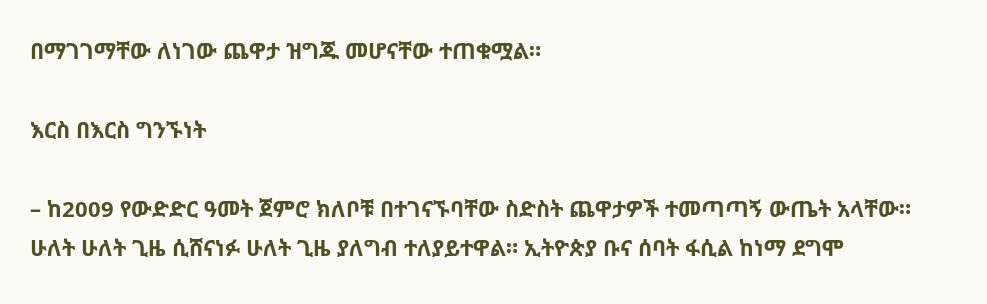በማገገማቸው ለነገው ጨዋታ ዝግጁ መሆናቸው ተጠቁሟል።

እርስ በእርስ ግንኙነት

– ከ2009 የውድድር ዓመት ጀምሮ ክለቦቹ በተገናኙባቸው ስድስት ጨዋታዎች ተመጣጣኝ ውጤት አላቸው። ሁለት ሁለት ጊዜ ሲሸናነፉ ሁለት ጊዜ ያለግብ ተለያይተዋል። ኢትዮጵያ ቡና ሰባት ፋሲል ከነማ ደግሞ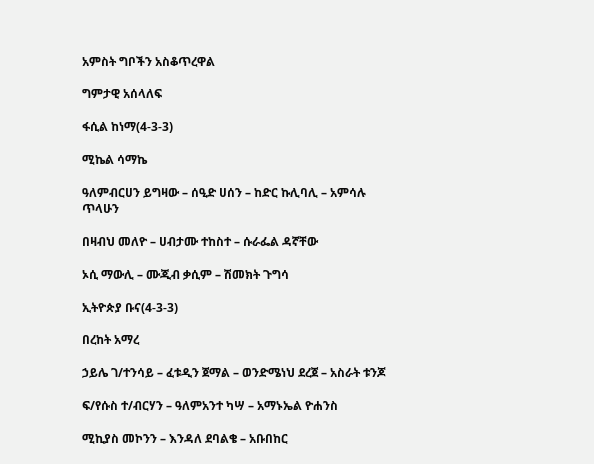አምስት ግቦችን አስቆጥረዋል

ግምታዊ አሰላለፍ

ፋሲል ከነማ(4-3-3)

ሚኬል ሳማኬ

ዓለምብርሀን ይግዛው – ሰዒድ ሀሰን – ከድር ኩሊባሊ – አምሳሉ ጥላሁን

በዛብህ መለዮ – ሀብታሙ ተከስተ – ሱራፌል ዳኛቸው

ኦሲ ማውሊ – ሙጂብ ቃሲም – ሽመክት ጉግሳ

ኢትዮጵያ ቡና(4-3-3)

በረከት አማረ

ኃይሌ ገ/ተንሳይ – ፈቱዲን ጀማል – ወንድሜነህ ደረጀ – አስራት ቱንጆ

ፍ/የሱስ ተ/ብርሃን – ዓለምአንተ ካሣ – አማኑኤል ዮሐንስ

ሚኪያስ መኮንን – እንዳለ ደባልቄ – አቡበከር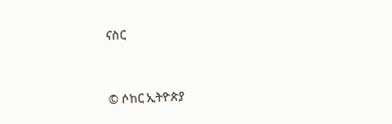ናስር


© ሶከር ኢትዮጵያ